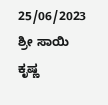25/06/2023
ಶ್ರೀ ಸಾಯಿ ಕೃಷ್ಣ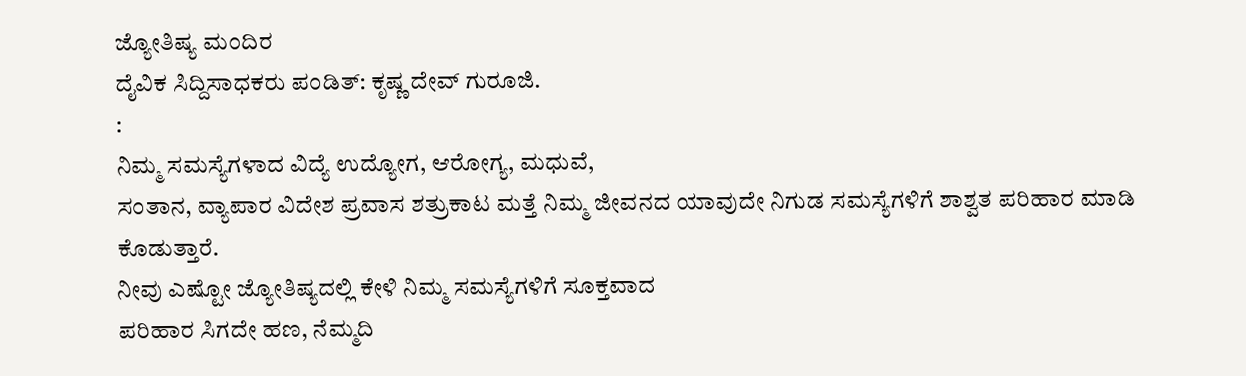ಜ್ಯೋತಿಷ್ಯ ಮಂದಿರ
ದೈವಿಕ ಸಿದ್ದಿಸಾಧಕರು ಪಂಡಿತ್: ಕೃಷ್ಣ ದೇವ್ ಗುರೂಜಿ.
:
ನಿಮ್ಮ ಸಮಸ್ಯೆಗಳಾದ ವಿದ್ಯೆ ಉದ್ಯೋಗ, ಆರೋಗ್ಯ, ಮಧುವೆ,
ಸಂತಾನ, ವ್ಯಾಪಾರ ವಿದೇಶ ಪ್ರವಾಸ ಶತ್ರುಕಾಟ ಮತ್ತೆ ನಿಮ್ಮ ಜೀವನದ ಯಾವುದೇ ನಿಗುಡ ಸಮಸ್ಯೆಗಳಿಗೆ ಶಾಶ್ವತ ಪರಿಹಾರ ಮಾಡಿ ಕೊಡುತ್ತಾರೆ.
ನೀವು ಎಷ್ಟೋ ಜ್ಯೋತಿಷ್ಯದಲ್ಲಿ ಕೇಳಿ ನಿಮ್ಮ ಸಮಸ್ಯೆಗಳಿಗೆ ಸೂಕ್ತವಾದ
ಪರಿಹಾರ ಸಿಗದೇ ಹಣ, ನೆಮ್ಮದಿ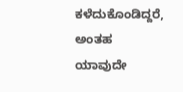ಕಳೆದುಕೊಂಡಿದ್ದರೆ, ಅಂತಹ ಯಾವುದೇ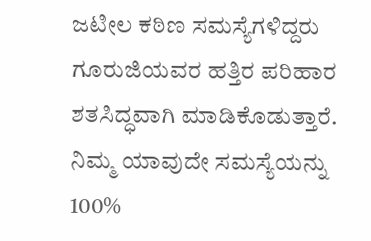ಜಟೀಲ ಕಠಿಣ ಸಮಸ್ಯೆಗಳಿದ್ದರು ಗೂರುಜಿಯವರ ಹತ್ತಿರ ಪರಿಹಾರ ಶತಸಿದ್ಧವಾಗಿ ಮಾಡಿಕೊಡುತ್ತಾರೆ.
ನಿಮ್ಮ ಯಾವುದೇ ಸಮಸ್ಯೆಯನ್ನು 100%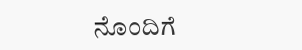ನೊಂದಿಗೆ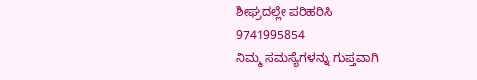ಶೀಘ್ರದಲ್ಲೇ ಪರಿಹರಿಸಿ
9741995854
ನಿಮ್ಮ ಸಮಸ್ಯೆಗಳನ್ನು ಗುಪ್ತವಾಗಿ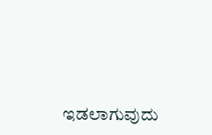ಇಡಲಾಗುವುದು